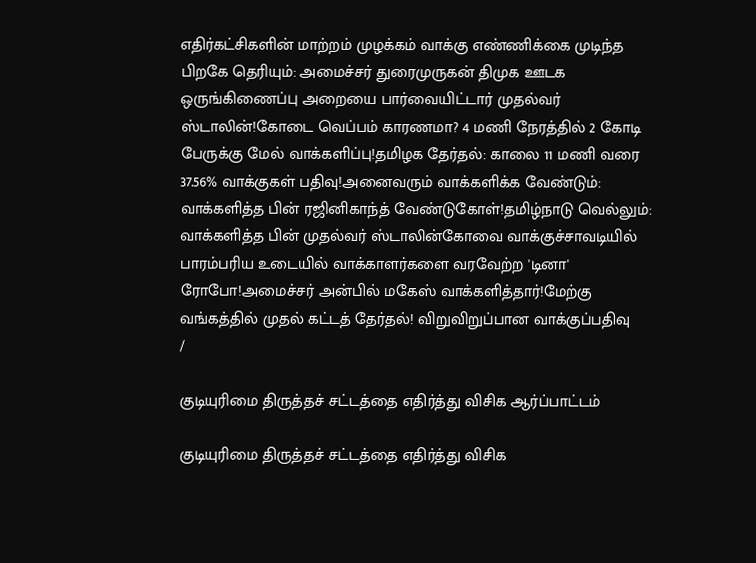எதிர்கட்சிகளின் மாற்றம் முழக்கம் வாக்கு எண்ணிக்கை முடிந்த பிறகே தெரியும்: அமைச்சர் துரைமுருகன் திமுக ஊடக ஒருங்கிணைப்பு அறையை பார்வையிட்டார் முதல்வர் ஸ்டாலின்!கோடை வெப்பம் காரணமா? 4 மணி நேரத்தில் 2 கோடி பேருக்கு மேல் வாக்களிப்பு!தமிழக தேர்தல்: காலை 11 மணி வரை 37.56% வாக்குகள் பதிவு!அனைவரும் வாக்களிக்க வேண்டும்: வாக்களித்த பின் ரஜினிகாந்த் வேண்டுகோள்!தமிழ்நாடு வெல்லும்: வாக்களித்த பின் முதல்வர் ஸ்டாலின்கோவை வாக்குச்சாவடியில் பாரம்பரிய உடையில் வாக்காளர்களை வரவேற்ற 'டினா' ரோபோ!அமைச்சர் அன்பில் மகேஸ் வாக்களித்தார்!மேற்கு வங்கத்தில் முதல் கட்டத் தேர்தல்! விறுவிறுப்பான வாக்குப்பதிவு
/

குடியுரிமை திருத்தச் சட்டத்தை எதிர்த்து விசிக ஆர்ப்பாட்டம்

குடியுரிமை திருத்தச் சட்டத்தை எதிர்த்து விசிக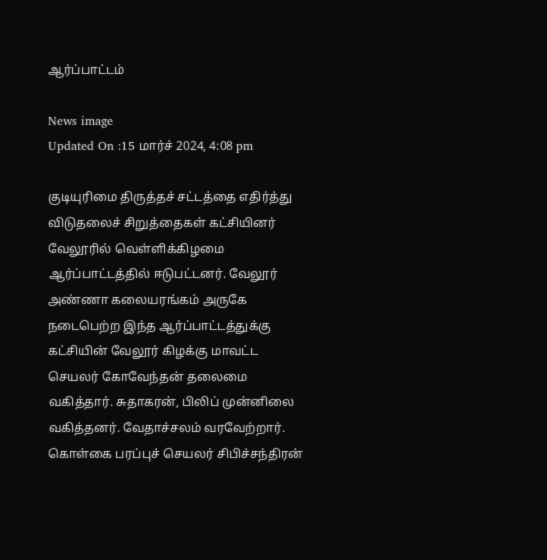ஆர்ப்பாட்டம்

News image
Updated On :15 மார்ச் 2024, 4:08 pm

குடியுரிமை திருத்தச் சட்டத்தை எதிர்த்து விடுதலைச் சிறுத்தைகள் கட்சியினர் வேலூரில் வெள்ளிக்கிழமை ஆர்ப்பாட்டத்தில் ஈடுபட்டனர். வேலூர் அண்ணா கலையரங்கம் அருகே நடைபெற்ற இந்த ஆர்ப்பாட்டத்துக்கு கட்சியின் வேலூர் கிழக்கு மாவட்ட செயலர் கோவேந்தன் தலைமை வகித்தார். சுதாகரன், பிலிப் முன்னிலை வகித்தனர். வேதாச்சலம் வரவேற்றார். கொள்கை பரப்புச் செயலர் சிபிச்சந்திரன்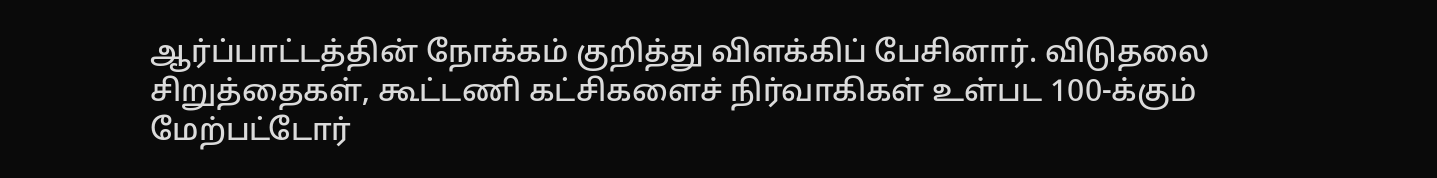ஆர்ப்பாட்டத்தின் நோக்கம் குறித்து விளக்கிப் பேசினார். விடுதலை சிறுத்தைகள், கூட்டணி கட்சிகளைச் நிர்வாகிகள் உள்பட 100-க்கும் மேற்பட்டோர்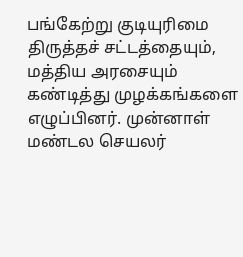பங்கேற்று குடியுரிமை திருத்தச் சட்டத்தையும், மத்திய அரசையும் கண்டித்து முழக்கங்களை எழுப்பினர். முன்னாள் மண்டல செயலர்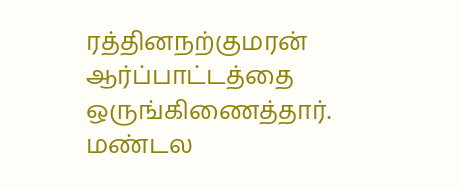ரத்தினநற்குமரன் ஆர்ப்பாட்டத்தை ஒருங்கிணைத்தார். மண்டல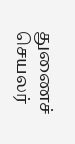துணைச் செயலர்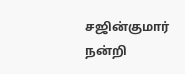சஜின்குமார் நன்றி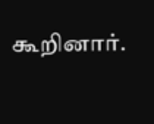கூறினார்.